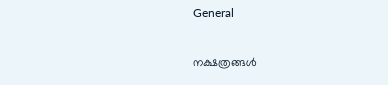General

നക്ഷത്രങ്ങൾ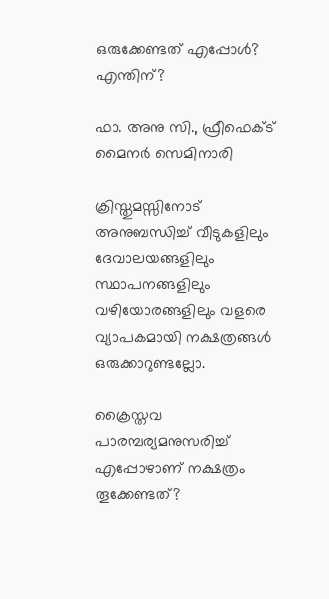ഒരുക്കേണ്ടത് എപ്പോൾ? എന്തിന്?

ഫാ. അനു സി., ഫ്രീഫെക്ട്‌ മൈനർ സെമിനാരി

ക്രിസ്തുമസ്സിനോട് അനുബന്ധിച്ച് വീടുകളിലും ദേവാലയങ്ങളിലും സ്ഥാപനങ്ങളിലും വഴിയോരങ്ങളിലും വളരെ വ്യാപകമായി നക്ഷത്രങ്ങൾ ഒരുക്കാറുണ്ടല്ലോ.

ക്രൈസ്തവ പാരമ്പര്യമനുസരിച്ച് എപ്പോഴാണ് നക്ഷത്രം തൂക്കേണ്ടത്?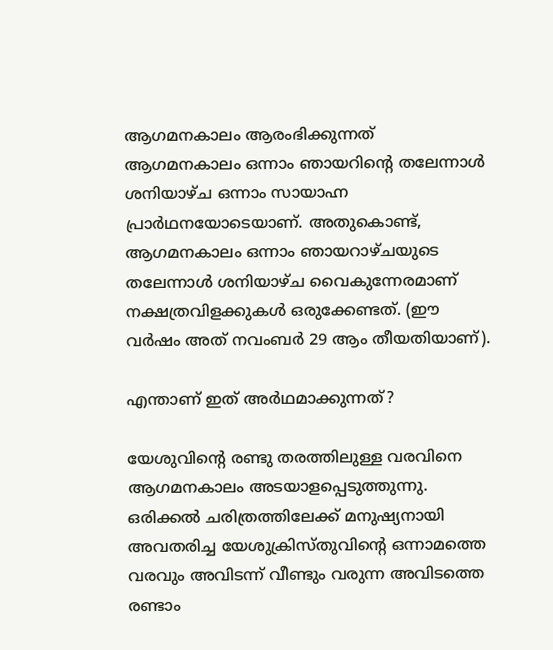ആഗമനകാലം ആരംഭിക്കുന്നത് ആഗമനകാലം ഒന്നാം ഞായറിന്റെ തലേന്നാൾ ശനിയാഴ്ച ഒന്നാം സായാഹ്ന പ്രാർഥനയോടെയാണ്. അതുകൊണ്ട്, ആഗമനകാലം ഒന്നാം ഞായറാഴ്ചയുടെ തലേന്നാൾ ശനിയാഴ്ച വൈകുന്നേരമാണ് നക്ഷത്രവിളക്കുകൾ ഒരുക്കേണ്ടത്. (ഈ വർഷം അത് നവംബർ 29 ആം തീയതിയാണ്).

എന്താണ് ഇത് അർഥമാക്കുന്നത്?

യേശുവിന്റെ രണ്ടു തരത്തിലുള്ള വരവിനെ ആഗമനകാലം അടയാളപ്പെടുത്തുന്നു. ഒരിക്കൽ ചരിത്രത്തിലേക്ക് മനുഷ്യനായി അവതരിച്ച യേശുക്രിസ്തുവിന്റെ ഒന്നാമത്തെ വരവും അവിടന്ന് വീണ്ടും വരുന്ന അവിടത്തെ രണ്ടാം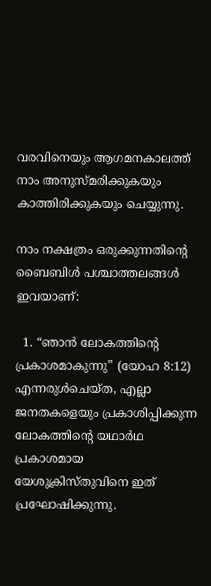വരവിനെയും ആഗമനകാലത്ത് നാം അനുസ്മരിക്കുകയും കാത്തിരിക്കുകയും ചെയ്യുന്നു.

നാം നക്ഷത്രം ഒരുക്കുന്നതിന്റെ ബൈബിൾ പശ്ചാത്തലങ്ങൾ ഇവയാണ്:

  1. “ഞാൻ ലോകത്തിൻ്റെ പ്രകാശമാകുന്നു” (യോഹ 8:12) എന്നരുൾചെയ്ത, എല്ലാ ജനതകളെയും പ്രകാശിപ്പിക്കുന്ന ലോകത്തിൻ്റെ യഥാർഥ പ്രകാശമായ യേശുക്രിസ്തുവിനെ ഇത് പ്രഘോഷിക്കുന്നു.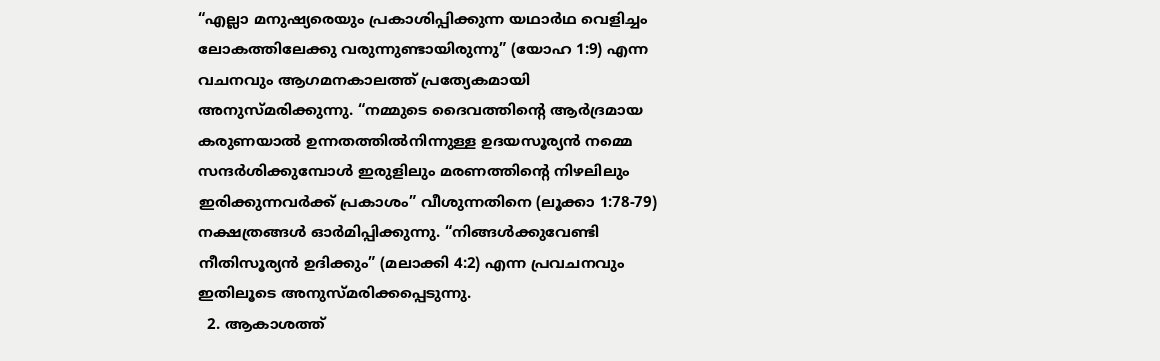“എല്ലാ മനുഷ്യരെയും പ്രകാശിപ്പിക്കുന്ന യഥാർഥ വെളിച്ചം ലോകത്തിലേക്കു വരുന്നുണ്ടായിരുന്നു” (യോഹ 1:9) എന്ന വചനവും ആഗമനകാലത്ത് പ്രത്യേകമായി അനുസ്മരിക്കുന്നു. “നമ്മുടെ ദൈവത്തിൻ്റെ ആർദ്രമായ കരുണയാൽ ഉന്നതത്തിൽനിന്നുള്ള ഉദയസൂര്യൻ നമ്മെ സന്ദർശിക്കുമ്പോൾ ഇരുളിലും മരണത്തിൻ്റെ നിഴലിലും ഇരിക്കുന്നവർക്ക് പ്രകാശം” വീശുന്നതിനെ (ലൂക്കാ 1:78-79) നക്ഷത്രങ്ങൾ ഓർമിപ്പിക്കുന്നു. “നിങ്ങൾക്കുവേണ്ടി നീതിസൂര്യൻ ഉദിക്കും” (മലാക്കി 4:2) എന്ന പ്രവചനവും ഇതിലൂടെ അനുസ്മരിക്കപ്പെടുന്നു.
  2. ആകാശത്ത്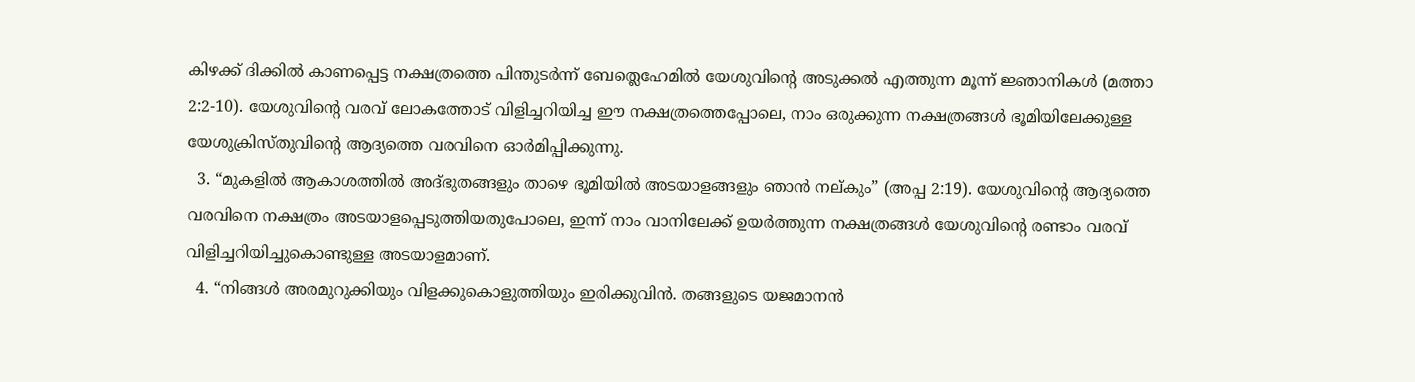കിഴക്ക് ദിക്കിൽ കാണപ്പെട്ട നക്ഷത്രത്തെ പിന്തുടർന്ന് ബേത്ലെഹേമിൽ യേശുവിന്റെ അടുക്കൽ എത്തുന്ന മൂന്ന് ജ്ഞാനികൾ (മത്താ 2:2-10). യേശുവിന്റെ വരവ് ലോകത്തോട് വിളിച്ചറിയിച്ച ഈ നക്ഷത്രത്തെപ്പോലെ, നാം ഒരുക്കുന്ന നക്ഷത്രങ്ങൾ ഭൂമിയിലേക്കുള്ള യേശുക്രിസ്തുവിന്റെ ആദ്യത്തെ വരവിനെ ഓർമിപ്പിക്കുന്നു.
  3. “മുകളിൽ ആകാശത്തിൽ അദ്ഭുതങ്ങളും താഴെ ഭൂമിയിൽ അടയാളങ്ങളും ഞാൻ നല്കും” (അപ്പ 2:19). യേശുവിന്റെ ആദ്യത്തെ വരവിനെ നക്ഷത്രം അടയാളപ്പെടുത്തിയതുപോലെ, ഇന്ന് നാം വാനിലേക്ക് ഉയർത്തുന്ന നക്ഷത്രങ്ങൾ യേശുവിന്റെ രണ്ടാം വരവ് വിളിച്ചറിയിച്ചുകൊണ്ടുള്ള അടയാളമാണ്.
  4. “നിങ്ങൾ അരമുറുക്കിയും വിളക്കുകൊളുത്തിയും ഇരിക്കുവിൻ. തങ്ങളുടെ യജമാനൻ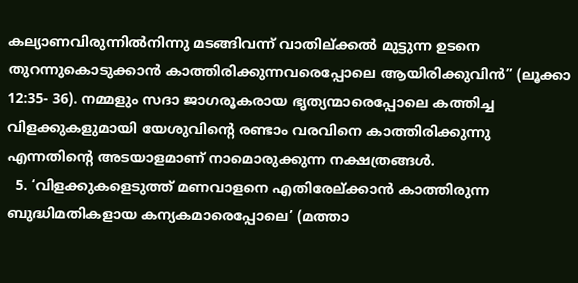കല്യാണവിരുന്നിൽനിന്നു മടങ്ങിവന്ന് വാതില്ക്കൽ മുട്ടുന്ന ഉടനെ തുറന്നുകൊടുക്കാൻ കാത്തിരിക്കുന്നവരെപ്പോലെ ആയിരിക്കുവിൻ” (ലൂക്കാ 12:35- 36). നമ്മളും സദാ ജാഗരൂകരായ ഭൃത്യന്മാരെപ്പോലെ കത്തിച്ച വിളക്കുകളുമായി യേശുവിന്റെ രണ്ടാം വരവിനെ കാത്തിരിക്കുന്നു എന്നതിന്റെ അടയാളമാണ് നാമൊരുക്കുന്ന നക്ഷത്രങ്ങൾ.
  5. ‘വിളക്കുകളെടുത്ത് മണവാളനെ എതിരേല്ക്കാൻ കാത്തിരുന്ന ബുദ്ധിമതികളായ കന്യകമാരെപ്പോലെ’ (മത്താ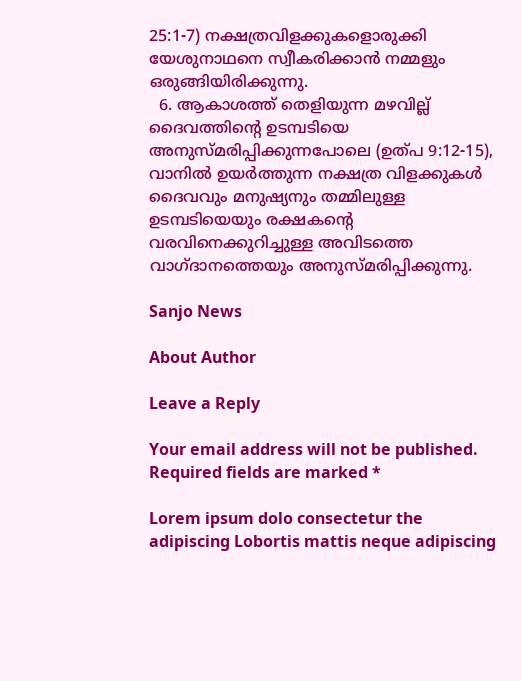25:1-7) നക്ഷത്രവിളക്കുകളൊരുക്കി യേശുനാഥനെ സ്വീകരിക്കാൻ നമ്മളും ഒരുങ്ങിയിരിക്കുന്നു.
  6. ആകാശത്ത് തെളിയുന്ന മഴവില്ല് ദൈവത്തിന്റെ ഉടമ്പടിയെ അനുസ്മരിപ്പിക്കുന്നപോലെ (ഉത്പ 9:12-15), വാനിൽ ഉയർത്തുന്ന നക്ഷത്ര വിളക്കുകൾ ദൈവവും മനുഷ്യനും തമ്മിലുള്ള ഉടമ്പടിയെയും രക്ഷകന്റെ വരവിനെക്കുറിച്ചുള്ള അവിടത്തെ വാഗ്ദാനത്തെയും അനുസ്മരിപ്പിക്കുന്നു.

Sanjo News

About Author

Leave a Reply

Your email address will not be published. Required fields are marked *

Lorem ipsum dolo consectetur the adipiscing Lobortis mattis neque adipiscing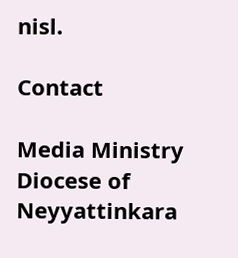nisl.

Contact

Media Ministry
Diocese of Neyyattinkara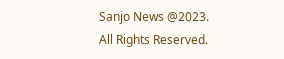Sanjo News @2023. All Rights Reserved.